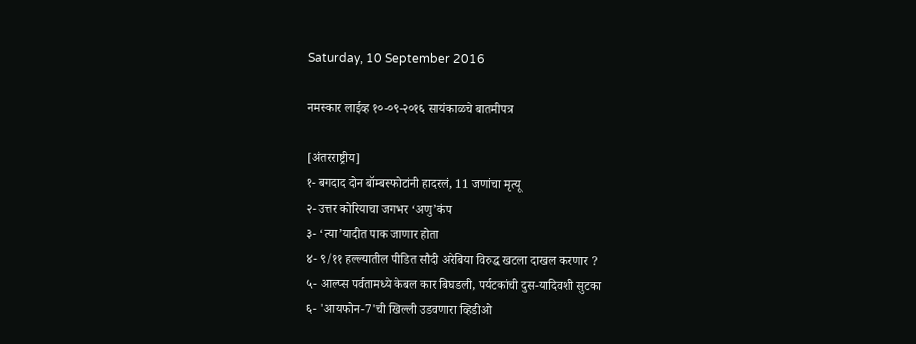Saturday, 10 September 2016

नमस्कार लाईव्ह १०-०९-२०१६ सायंकाळचे बातमीपत्र

[अंतरराष्ट्रीय]
१- बगदाद दोन बॉम्बस्फोटांनी हादरलं, 11 जणांचा मृत्यू
२- उत्तर कोरियाचा जगभर ‘अणु’कंप
३- ‘त्या’यादीत पाक जाणार होता
४- ९/११ हल्ल्यातील पीडित सौदी अरेबिया विरुद्ध खटला दाखल करणार ?
५- आल्प्स पर्वतामध्ये केबल कार बिघडली, पर्यटकांची दुस-यादिवशी सुटका
६- 'आयफोन-7'ची खिल्ली उडवणारा व्हिडीओ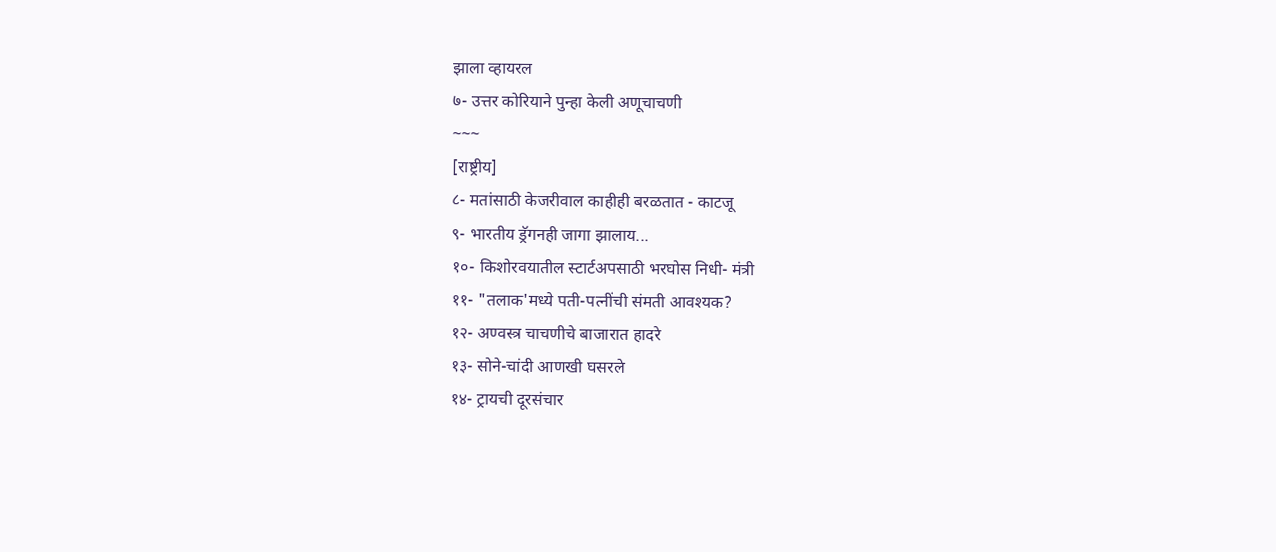झाला व्हायरल
७- उत्तर कोरियाने पुन्हा केली अणूचाचणी
~~~
[राष्ट्रीय]
८- मतांसाठी केजरीवाल काहीही बरळतात - काटजू
९- भारतीय ड्रॅगनही जागा झालाय...
१०- किशोरवयातील स्टार्टअपसाठी भरघोस निधी- मंत्री
११- "तलाक'मध्ये पती-पत्नींची संमती आवश्‍यक?
१२- अण्वस्त्र चाचणीचे बाजारात हादरे
१३- सोने-चांदी आणखी घसरले
१४- ट्रायची दूरसंचार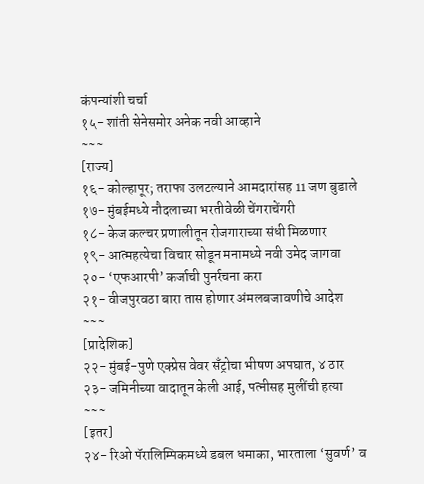कंपन्यांशी चर्चा
१५- शांती सेनेसमोर अनेक नवी आव्हाने
~~~
[राज्य]
१६- कोल्हापूर; तराफा उलटल्याने आमदारांसह 11 जण बुडाले
१७- मुंबईमध्ये नौदलाच्या भरतीवेळी चेंगराचेंगरी
१८- केज कल्चर प्रणालीतून रोजगाराच्या संधी मिळणार
१९- आत्महत्येचा विचार सोडून मनामध्ये नवी उमेद जागवा
२०- ‘एफआरपी’ कर्जाची पुनर्रचना करा
२१- वीजपुरवठा बारा तास होणार अंमलबजावणीचे आदेश
~~~
[प्रादेशिक]
२२- मुंबई-पुणे एक्प्रेस वेवर सँट्रोचा भीषण अपघात, ४ ठार
२३- जमिनीच्या वादातून केली आई, पत्नीसह मुलींची हत्या
~~~
[इतर]
२४- रिओ पॅरालिम्पिकमध्ये डबल धमाका, भारताला ‘सुवर्ण’ व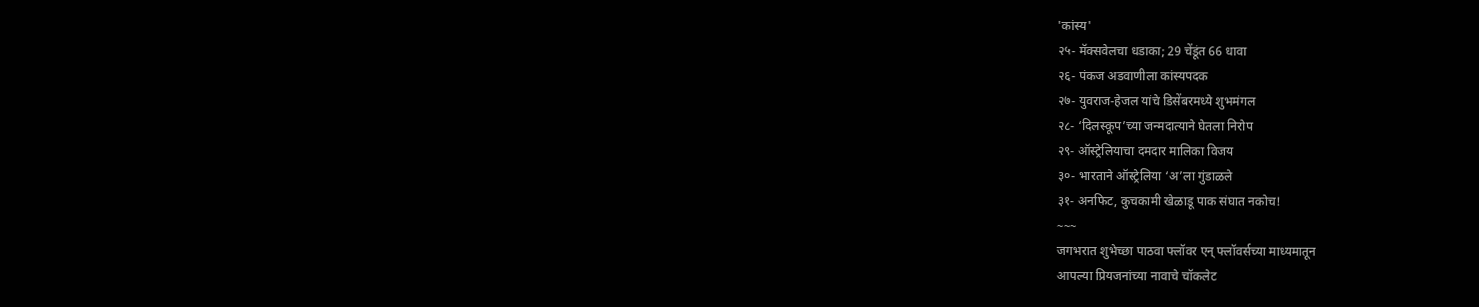'कांस्य'
२५- मॅक्‍सवेलचा धडाका; 29 चेंडूंत 66 धावा
२६- पंकज अडवाणीला कांस्यपदक
२७- युवराज-हेजल यांचे डिसेंबरमध्ये शुभमंगल
२८- ‘दिलस्कूप’च्या जन्मदात्याने घेतला निरोप
२९- ऑस्ट्रेलियाचा दमदार मालिका विजय
३०- भारताने ऑस्ट्रेलिया ‘अ’ला गुंडाळले
३१- अनफिट, कुचकामी खेळाडू पाक संघात नकोच!
~~~
जगभरात शुभेच्छा पाठवा फ्लॉवर एन् फ्लॉवर्सच्या माध्यमातून
आपल्या प्रियजनांच्या नावाचे चॉकलेट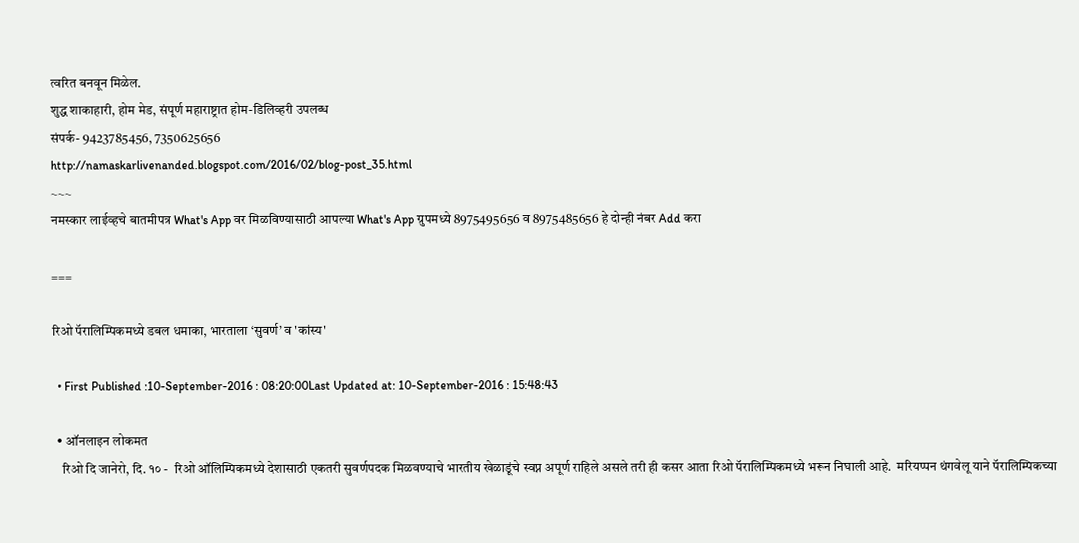त्वरित बनवून मिळेल.
शुद्ध शाकाहारी, होम मेड, संपूर्ण महाराष्ट्रात होम-डिलिव्हरी उपलब्ध
संपर्क- 9423785456, 7350625656
http://namaskarlivenanded.blogspot.com/2016/02/blog-post_35.html
~~~
नमस्कार लाईव्हचे बातमीपत्र What's App वर मिळविण्यासाठी आपल्या What's App ग्रुपमध्ये 8975495656 व 8975485656 हे दोन्ही नंबर Add करा

===

रिओ पॅरालिम्पिकमध्ये डबल धमाका, भारताला ‘सुवर्ण’ व 'कांस्य'

  • First Published :10-September-2016 : 08:20:00Last Updated at: 10-September-2016 : 15:48:43

  • ऑनलाइन लोकमत
    रिओ दि जानेरो, दि. १० -  रिओ ऑलिम्पिकमध्ये देशासाठी एकतरी सुवर्णपदक मिळवण्याचे भारतीय खेळाडूंचे स्वप्न अपूर्ण राहिले असले तरी ही कसर आता रिओ पॅरालिम्पिकमध्ये भरून निघाली आहे.  मरियप्पन थंगवेलू याने पॅरालिम्पिकच्या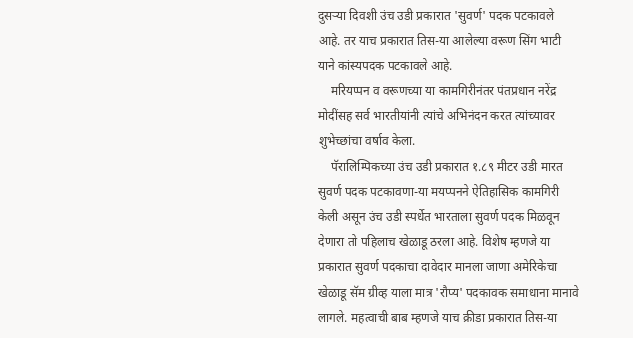दुसऱ्या दिवशी उंच उडी प्रकारात 'सुवर्ण' पदक पटकावले आहे. तर याच प्रकारात तिस-या आलेल्या वरूण सिंग भाटी याने कांस्यपदक पटकावले आहे.
    मरियप्पन व वरूणच्या या कामगिरीनंतर पंतप्रधान नरेंद्र मोदींसह सर्व भारतीयांनी त्यांचे अभिनंदन करत त्यांच्यावर शुभेच्छांचा वर्षाव केला.
    पॅरालिम्पिकच्या उंच उडी प्रकारात १.८९ मीटर उडी मारत सुवर्ण पदक पटकावणा-या मयप्पनने ऐतिहासिक कामगिरी केली असून उंच उडी स्पर्धेत भारताला सुवर्ण पदक मिळवून देणारा तो पहिलाच खेळाडू ठरला आहे. विशेष म्हणजे या प्रकारात सुवर्ण पदकाचा दावेदार मानला जाणा अमेरिकेचा खेळाडू सॅम ग्रीव्ह याला मात्र 'रौप्य' पदकावक समाधाना मानावे लागले. महत्वाची बाब म्हणजे याच क्रीडा प्रकारात तिस-या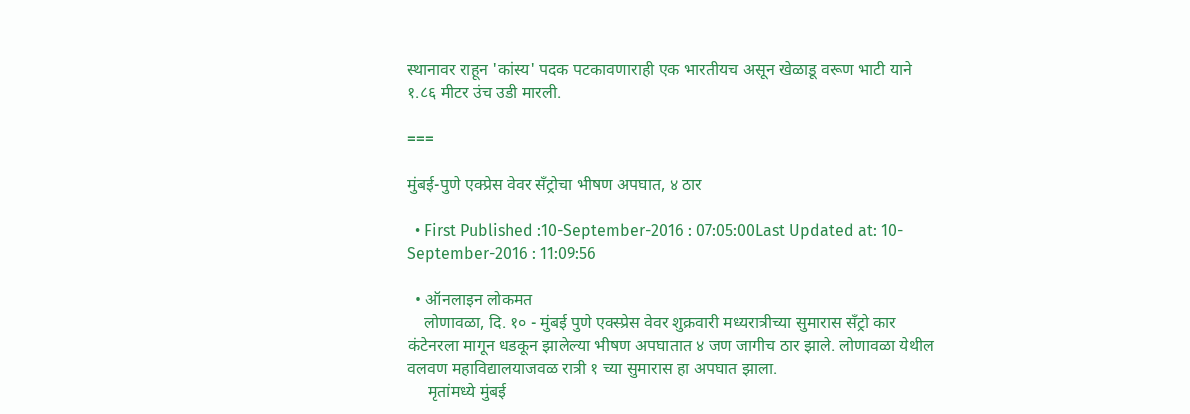स्थानावर राहून 'कांस्य' पदक पटकावणाराही एक भारतीयच असून खेळाडू वरूण भाटी याने १.८६ मीटर उंच उडी मारली.

===

मुंबई-पुणे एक्प्रेस वेवर सँट्रोचा भीषण अपघात, ४ ठार

  • First Published :10-September-2016 : 07:05:00Last Updated at: 10-September-2016 : 11:09:56

  • ऑनलाइन लोकमत
    लोणावळा, दि. १० - मुंबई पुणे एक्स्प्रेस वेवर शुक्रवारी मध्यरात्रीच्या सुमारास सँट्रो कार कंटेनरला मागून धडकून झालेल्या भीषण अपघातात ४ जण जागीच ठार झाले. लोणावळा येथील वलवण महाविद्यालयाजवळ रात्री १ च्या सुमारास हा अपघात झाला.
     मृतांमध्ये मुंबई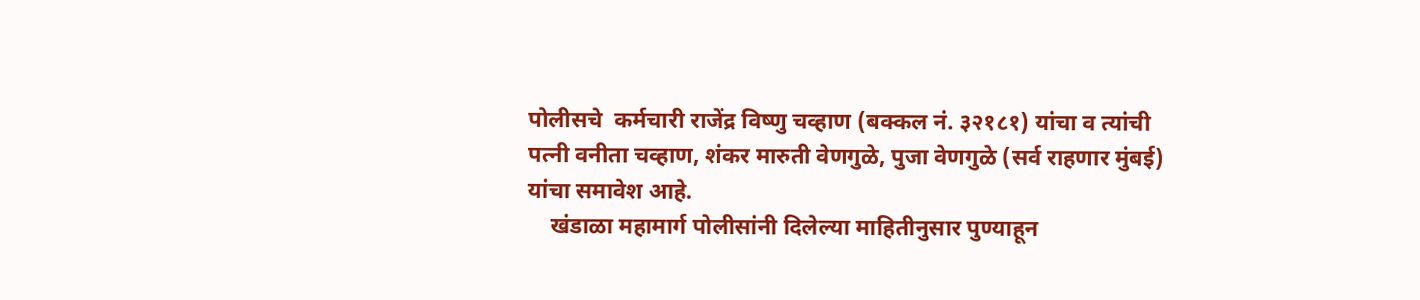पोलीसचे  कर्मचारी राजेंद्र विष्णु चव्हाण (बक्कल नं. ३२१८१) यांचा व त्यांची पत्नी वनीता चव्हाण, शंकर मारुती वेणगुळे, पुजा वेणगुळे (सर्व राहणार मुंबई) यांचा समावेश आहे.
    खंडाळा महामार्ग पोलीसांनी दिलेल्या माहितीनुसार पुण्याहून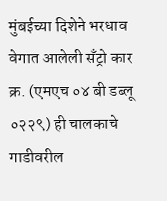मुंबईच्या दिशेने भरधाव वेगात आलेली सँट्रो कार क्र. (एमएच ०४ बी डब्लू ०२२९) ही चालकाचे गाडीवरील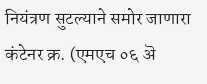नियंत्रण सुटल्याने समोर जाणारा कंटेनर क्र. (एमएच ०६ ऄ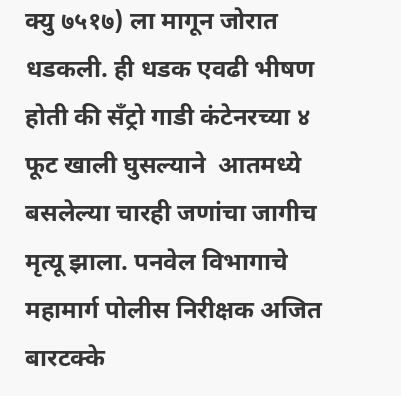क्यु ७५१७) ला मागून जोरात धडकली. ही धडक एवढी भीषण होती की सँट्रो गाडी कंटेनरच्या ४ फूट खाली घुसल्याने  आतमध्ये बसलेल्या चारही जणांचा जागीच मृत्यू झाला. पनवेल विभागाचे महामार्ग पोलीस निरीक्षक अजित बारटक्के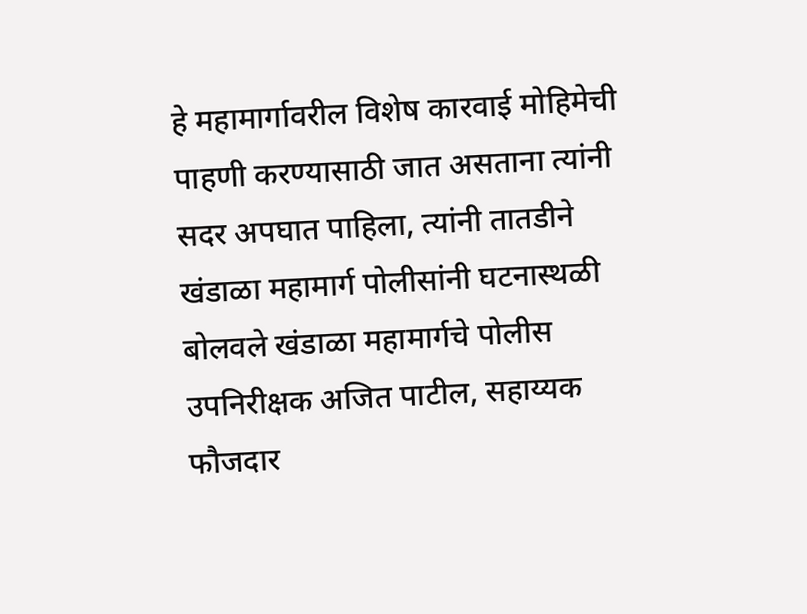हे महामार्गावरील विशेष कारवाई मोहिमेची पाहणी करण्यासाठी जात असताना त्यांनी सदर अपघात पाहिला, त्यांनी तातडीने खंडाळा महामार्ग पोलीसांनी घटनास्थळी बोलवले खंडाळा महामार्गचे पोलीस उपनिरीक्षक अजित पाटील, सहाय्यक फौजदार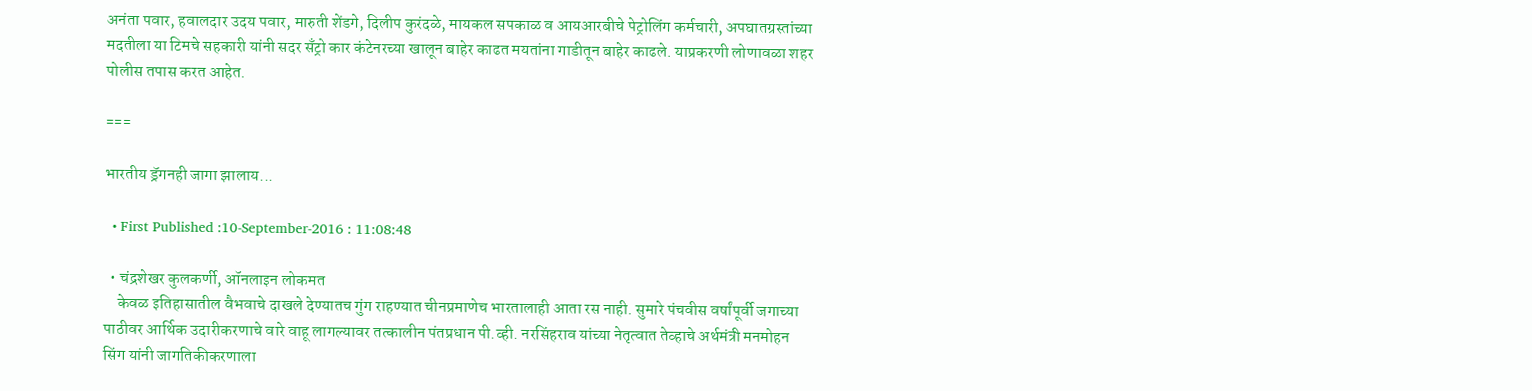अनंता पवार, हवालदार उदय पवार, मारुती शेंडगे, दिलीप कुरंदळे, मायकल सपकाळ व आयआरबीचे पेट्रोलिंग कर्मचारी, अपघातग्रस्तांच्या मदतीला या टिमचे सहकारी यांनी सदर सँट्रो कार कंटेनरच्या खालून बाहेर काढत मयतांना गाडीतून बाहेर काढले. याप्रकरणी लोणावळा शहर पोलीस तपास करत आहेत.

===

भारतीय ड्रॅगनही जागा झालाय...

  • First Published :10-September-2016 : 11:08:48

  • चंद्रशेखर कुलकर्णी, ऑनलाइन लोकमत
    केवळ इतिहासातील वैभवाचे दाखले देण्यातच गुंग राहण्यात चीनप्रमाणेच भारतालाही आता रस नाही. सुमारे पंचवीस वर्षांपूर्वी जगाच्या पाठीवर आर्थिक उदारीकरणाचे वारे वाहू लागल्यावर तत्कालीन पंतप्रधान पी.व्ही. नरसिंहराव यांच्या नेतृत्वात तेव्हाचे अर्थमंत्री मनमोहन सिंग यांनी जागतिकीकरणाला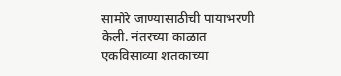सामोरे जाण्यासाठीची पायाभरणी केली. नंतरच्या काळात एकविसाव्या शतकाच्या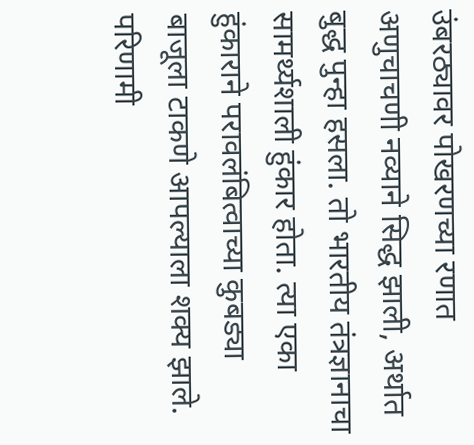उंबरठ्यावर पोखरणच्या रणात अणुचाचणी नव्याने सिद्ध झाली, अर्थात बुद्ध पुन्हा हसला. तो भारतीय तंत्रज्ञानाचा सामर्थ्यशाली हुंकार होता. त्या एका हुंकाराने परावलंबित्वाच्या कुबड्या बाजूला टाकणे आपल्याला शक्य झाले. परिणामी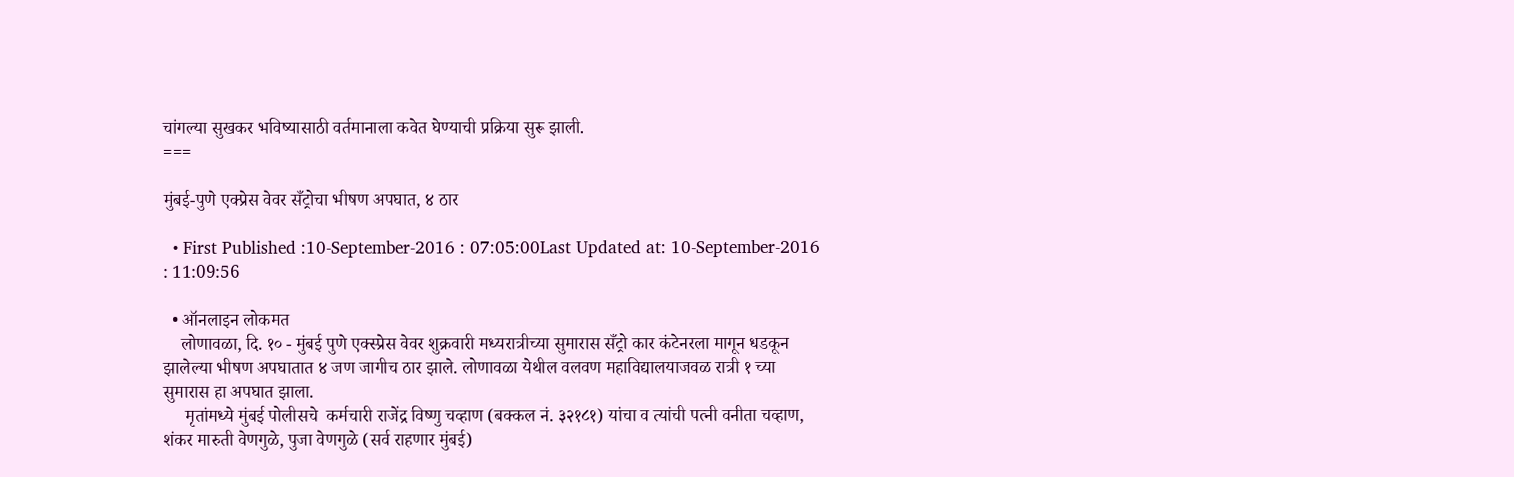चांगल्या सुखकर भविष्यासाठी वर्तमानाला कवेत घेण्याची प्रक्रिया सुरू झाली.
===

मुंबई-पुणे एक्प्रेस वेवर सँट्रोचा भीषण अपघात, ४ ठार

  • First Published :10-September-2016 : 07:05:00Last Updated at: 10-September-2016 : 11:09:56

  • ऑनलाइन लोकमत
    लोणावळा, दि. १० - मुंबई पुणे एक्स्प्रेस वेवर शुक्रवारी मध्यरात्रीच्या सुमारास सँट्रो कार कंटेनरला मागून धडकून झालेल्या भीषण अपघातात ४ जण जागीच ठार झाले. लोणावळा येथील वलवण महाविद्यालयाजवळ रात्री १ च्या सुमारास हा अपघात झाला.
     मृतांमध्ये मुंबई पोलीसचे  कर्मचारी राजेंद्र विष्णु चव्हाण (बक्कल नं. ३२१८१) यांचा व त्यांची पत्नी वनीता चव्हाण, शंकर मारुती वेणगुळे, पुजा वेणगुळे (सर्व राहणार मुंबई)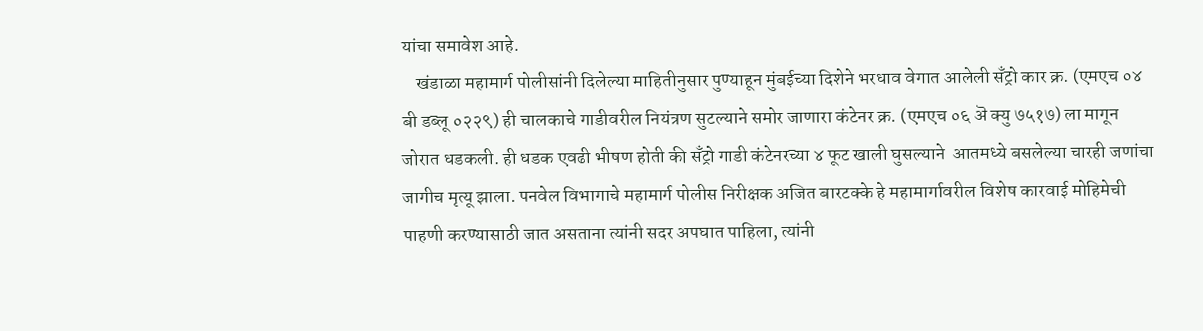यांचा समावेश आहे.
    खंडाळा महामार्ग पोलीसांनी दिलेल्या माहितीनुसार पुण्याहून मुंबईच्या दिशेने भरधाव वेगात आलेली सँट्रो कार क्र. (एमएच ०४ बी डब्लू ०२२९) ही चालकाचे गाडीवरील नियंत्रण सुटल्याने समोर जाणारा कंटेनर क्र. (एमएच ०६ ऄ क्यु ७५१७) ला मागून जोरात धडकली. ही धडक एवढी भीषण होती की सँट्रो गाडी कंटेनरच्या ४ फूट खाली घुसल्याने  आतमध्ये बसलेल्या चारही जणांचा जागीच मृत्यू झाला. पनवेल विभागाचे महामार्ग पोलीस निरीक्षक अजित बारटक्के हे महामार्गावरील विशेष कारवाई मोहिमेची पाहणी करण्यासाठी जात असताना त्यांनी सदर अपघात पाहिला, त्यांनी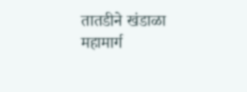तातडीने खंडाळा महामार्ग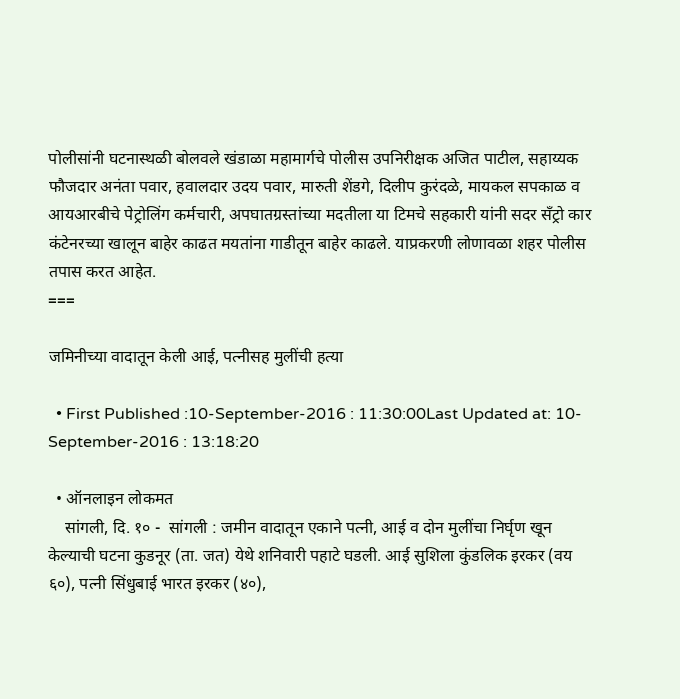पोलीसांनी घटनास्थळी बोलवले खंडाळा महामार्गचे पोलीस उपनिरीक्षक अजित पाटील, सहाय्यक फौजदार अनंता पवार, हवालदार उदय पवार, मारुती शेंडगे, दिलीप कुरंदळे, मायकल सपकाळ व आयआरबीचे पेट्रोलिंग कर्मचारी, अपघातग्रस्तांच्या मदतीला या टिमचे सहकारी यांनी सदर सँट्रो कार कंटेनरच्या खालून बाहेर काढत मयतांना गाडीतून बाहेर काढले. याप्रकरणी लोणावळा शहर पोलीस तपास करत आहेत.
===

जमिनीच्या वादातून केली आई, पत्नीसह मुलींची हत्या

  • First Published :10-September-2016 : 11:30:00Last Updated at: 10-September-2016 : 13:18:20

  • ऑनलाइन लोकमत
    सांगली, दि. १० -  सांगली : जमीन वादातून एकाने पत्नी, आई व दोन मुलींचा निर्घृण खून केल्याची घटना कुडनूर (ता. जत) येथे शनिवारी पहाटे घडली. आई सुशिला कुंडलिक इरकर (वय ६०), पत्नी सिंधुबाई भारत इरकर (४०),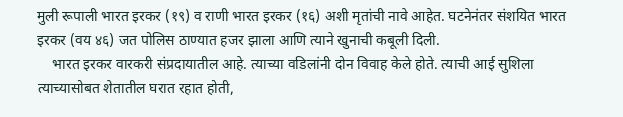मुली रूपाली भारत इरकर (१९) व राणी भारत इरकर (१६) अशी मृतांची नावे आहेत. घटनेनंतर संशयित भारत इरकर (वय ४६) जत पोलिस ठाण्यात हजर झाला आणि त्याने खुनाची कबूली दिली.
    भारत इरकर वारकरी संप्रदायातील आहे. त्याच्या वडिलांनी दोन विवाह केले होते. त्याची आई सुशिला त्याच्यासोबत शेतातील घरात रहात होती,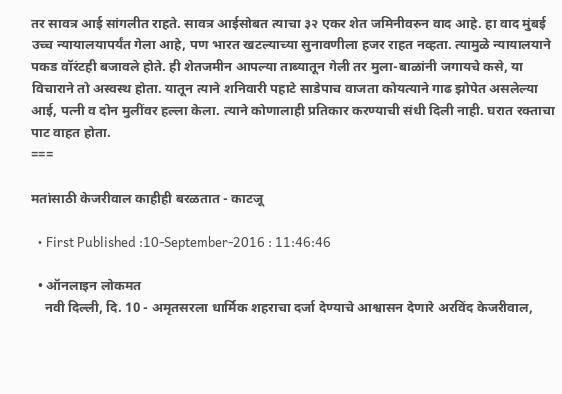तर सावत्र आई सांगलीत राहते. सावत्र आईसोबत त्याचा ३२ एकर शेत जमिनीवरुन वाद आहे. हा वाद मुंबई उच्च न्यायालयापर्यंत गेला आहे, पण भारत खटल्याच्या सुनावणीला हजर राहत नव्हता. त्यामुळे न्यायालयाने पकड वॉरंटही बजावले होते. ही शेतजमीन आपल्या ताब्यातून गेली तर मुला-बाळांनी जगायचे कसे, या विचाराने तो अस्वस्थ होता. यातून त्याने शनिवारी पहाटे साडेपाच वाजता कोयत्याने गाढ झोपेत असलेल्या आई, पत्नी व दोन मुलींवर हल्ला केला. त्याने कोणालाही प्रतिकार करण्याची संधी दिली नाही. घरात रक्ताचा पाट वाहत होता.
===

मतांसाठी केजरीवाल काहीही बरळतात - काटजू

  • First Published :10-September-2016 : 11:46:46

  • ऑनलाइन लोकमत
    नवी दिल्ली, दि. 10 - अमृतसरला धार्मिक शहराचा दर्जा देण्याचे आश्वासन देणारे अरविंद केजरीवाल,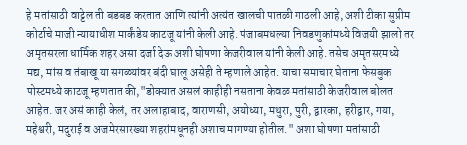हे मतांसाठी वाट्टेल ती बडबड करतात आणि त्यांनी अत्यंत खालची पातळी गाठली आहे, अशी टीका सुप्रीम कोर्टाचे माजी न्यायाधीश मार्कंडेय काटजू यांनी केली आहे. पंजाबमधल्या निवडणुकांमध्ये विजयी झालो तर अमृतसरला धार्मिक शहर असा दर्जा देऊ अशी घोषणा केजरीवाल यांनी केली आहे. तसेच अमृतसरमध्ये मद्य, मांस व तंबाखू या सगळ्यांवर बंदी घालू असेही ते म्हणाले आहेत. याचा समाचार घेताना फेसबुक पोस्टमध्ये काटजू म्हणतात की,"डोक्यात असलं काहीही नसताना केवळ मतांसाठी केजरीवाल बोलत आहेत. जर असं काही केलं, तर अलाहाबाद, वाराणसी, अयोध्या, मथुरा, पुरी, द्वारका, हरीद्वार, गया, महेश्वरी, मदुराई व अजमेरसारख्या शहरांमधूनही अशाच मागण्या होतील." अशा घोषणा मतांसाठी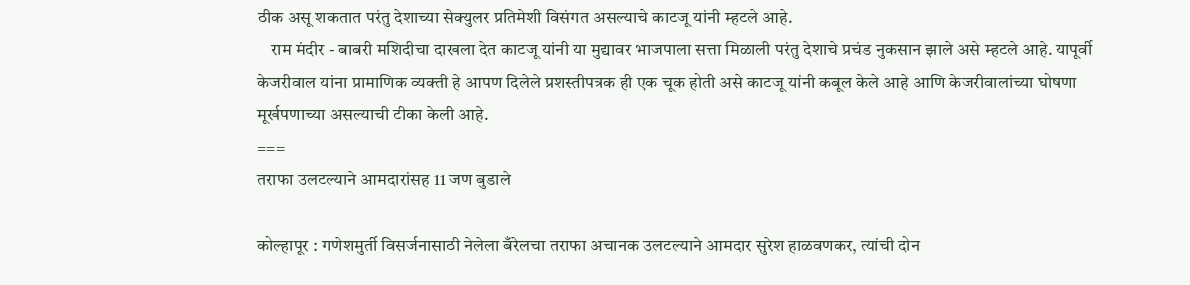ठीक असू शकतात परंतु देशाच्या सेक्युलर प्रतिमेशी विसंगत असल्याचे काटजू यांनी म्हटले आहे.
    राम मंदीर - बाबरी मशिदीचा दाखला देत काटजू यांनी या मुद्यावर भाजपाला सत्ता मिळाली परंतु देशाचे प्रचंड नुकसान झाले असे म्हटले आहे. यापूर्वी केजरीवाल यांना प्रामाणिक व्यक्ती हे आपण दिलेले प्रशस्तीपत्रक ही एक चूक होती असे काटजू यांनी कबूल केले आहे आणि केजरीवालांच्या घोषणा मूर्खपणाच्या असल्याची टीका केली आहे.
===
तराफा उलटल्याने आमदारांसह 11 जण बुडाले

कोल्हापूर : गणेशमुर्ती विसर्जनासाठी नेलेला बँरेलचा तराफा अचानक उलटल्याने आमदार सुरेश हाळवणकर, त्यांची दोन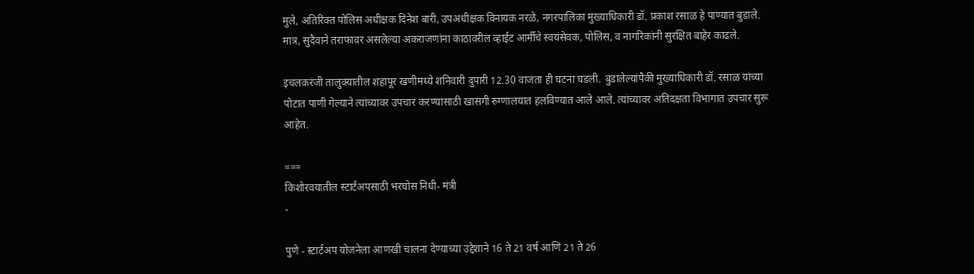मुले, अतिरिक्त पोलिस अधीक्षक दिनेश बारी, उपअधीक्षक विनायक नरळे, नगरपालिका मुख्याधिकारी डॉ. प्रकाश रसाळ हे पाण्यात बुडाले. मात्र, सुदैवाने तराफावर असलेल्या अकराजणांना काठावरील व्हाईट आर्मीचे स्वयंसेवक, पोलिस, व नागरिकांनी सुरक्षित बाहेर काढले.

इचलकरंजी तालुक्यातील शहापूर खणीमध्ये शनिवारी दुपारी 12.30 वाजता ही घटना घडली. बुडालेल्यांपैकी मुख्याधिकारी डॉ. रसाळ यांच्या पोटात पाणी गेल्याने त्यांच्यावर उपचार करण्यासाठी खासगी रुग्णालयात हलविण्यात आले आले. त्यांच्यावर अतिदक्षता विभागात उपचार सुरू आहेत.

===
किशोरवयातील स्टार्टअपसाठी भरघोस निधी- मंत्री
-

पुणे - स्टार्टअप योजनेला आणखी चालना देण्याच्या उद्देशाने 16 ते 21 वर्ष आणि 21 ते 26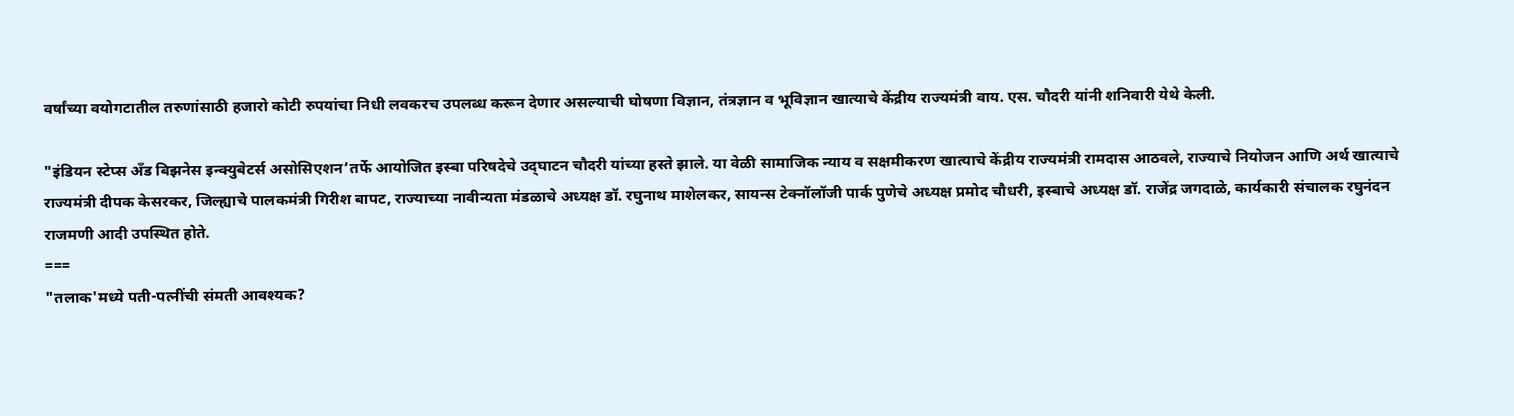वर्षांच्या वयोगटातील तरुणांसाठी हजारो कोटी रुपयांचा निधी लवकरच उपलब्ध करून देणार असल्याची घोषणा विज्ञान, तंत्रज्ञान व भूविज्ञान खात्याचे केंद्रीय राज्यमंत्री वाय. एस. चौदरी यांनी शनिवारी येथे केली.

"इंडियन स्टेप्स अँड बिझनेस इन्क्‍युबेटर्स असोसिएशन‘तर्फे आयोजित इस्बा परिषदेचे उद्‌घाटन चौदरी यांच्या हस्ते झाले. या वेळी सामाजिक न्याय व सक्षमीकरण खात्याचे केंद्रीय राज्यमंत्री रामदास आठवले, राज्याचे नियोजन आणि अर्थ खात्याचे राज्यमंत्री दीपक केसरकर, जिल्ह्याचे पालकमंत्री गिरीश बापट, राज्याच्या नावीन्यता मंडळाचे अध्यक्ष डॉ. रघुनाथ माशेलकर, सायन्स टेक्‍नॉलॉजी पार्क पुणेचे अध्यक्ष प्रमोद चौधरी, इस्बाचे अध्यक्ष डॉ. राजेंद्र जगदाळे, कार्यकारी संचालक रघुनंदन राजमणी आदी उपस्थित होते.
===
"तलाक'मध्ये पती-पत्नींची संमती आवश्‍यक?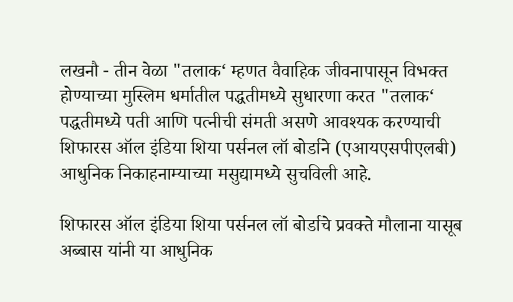लखनौ - तीन वेळा "तलाक‘ म्हणत वैवाहिक जीवनापासून विभक्त होण्याच्या मुस्लिम धर्मातील पद्धतीमध्ये सुधारणा करत "तलाक‘ पद्धतीमध्ये पती आणि पत्नीची संमती असणे आवश्‍यक करण्याची शिफारस ऑल इंडिया शिया पर्सनल लॉ बोर्डाने (एआयएसपीएलबी) आधुनिक निकाहनाम्याच्या मसुद्यामध्ये सुचविली आहे.

शिफारस ऑल इंडिया शिया पर्सनल लॉ बोर्डाचे प्रवक्ते मौलाना यासूब अब्बास यांनी या आधुनिक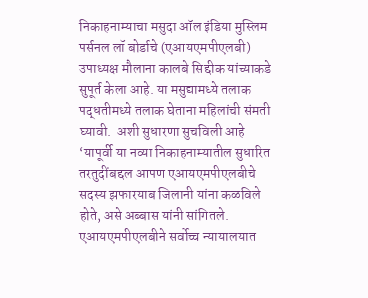निकाहनाम्याचा मसुदा ऑल इंडिया मुस्लिम पर्सनल लॉ बोर्डाचे (एआयएमपीएलबी) उपाध्यक्ष मौलाना कालबे सिद्दीक यांच्याकडे सुपूर्त केला आहे. या मसुद्यामध्ये तलाक पद्धतीमध्ये तलाक घेताना महिलांची संमती घ्यावी.  अशी सुधारणा सुचविली आहे ‘यापूर्वी या नव्या निकाहनाम्यातील सुधारित तरतुदींबद्दल आपण एआयएमपीएलबीचे सदस्य झफारयाब जिलानी यांना कळविले होते, असे अब्बास यांनी सांगितले. एआयएमपीएलबीने सर्वोच्च न्यायालयात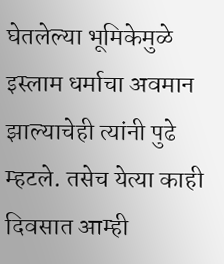घेतलेल्या भूमिकेमुळे इस्लाम धर्माचा अवमान झाल्याचेही त्यांनी पुढे म्हटले. तसेच येत्या काही दिवसात आम्ही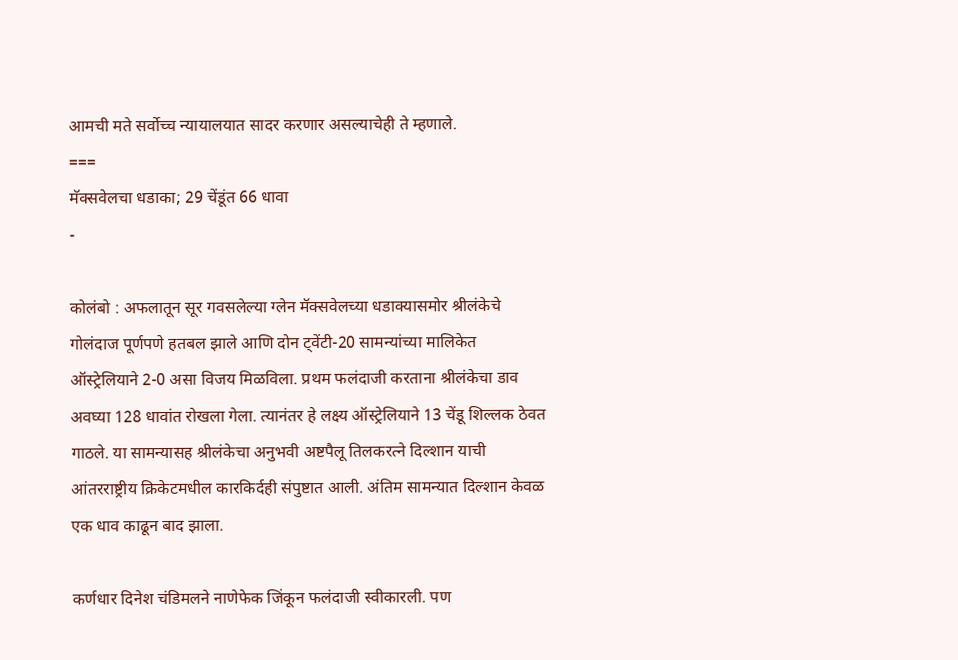आमची मते सर्वोच्च न्यायालयात सादर करणार असल्याचेही ते म्हणाले.
===
मॅक्‍सवेलचा धडाका; 29 चेंडूंत 66 धावा
-

कोलंबो : अफलातून सूर गवसलेल्या ग्लेन मॅक्‍सवेलच्या धडाक्‍यासमोर श्रीलंकेचे गोलंदाज पूर्णपणे हतबल झाले आणि दोन ट्‌वेंटी-20 सामन्यांच्या मालिकेत ऑस्ट्रेलियाने 2-0 असा विजय मिळविला. प्रथम फलंदाजी करताना श्रीलंकेचा डाव अवघ्या 128 धावांत रोखला गेला. त्यानंतर हे लक्ष्य ऑस्ट्रेलियाने 13 चेंडू शिल्लक ठेवत गाठले. या सामन्यासह श्रीलंकेचा अनुभवी अष्टपैलू तिलकरत्ने दिल्शान याची आंतरराष्ट्रीय क्रिकेटमधील कारकिर्दही संपुष्टात आली. अंतिम सामन्यात दिल्शान केवळ एक धाव काढून बाद झाला.

कर्णधार दिनेश चंडिमलने नाणेफेक जिंकून फलंदाजी स्वीकारली. पण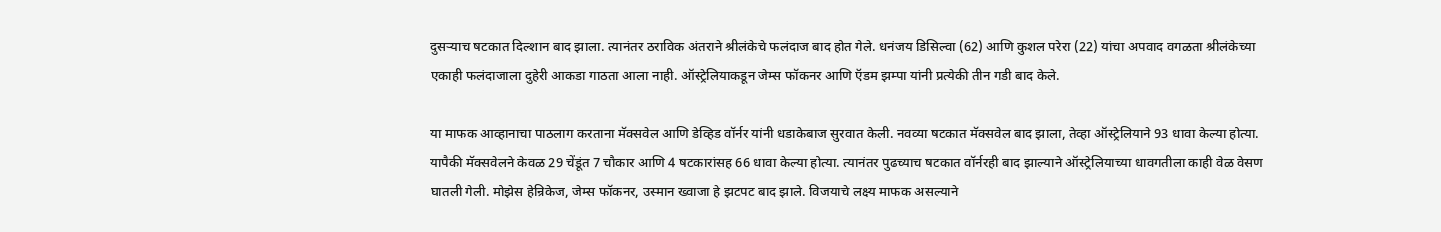दुसऱ्याच षटकात दिल्शान बाद झाला. त्यानंतर ठराविक अंतराने श्रीलंकेचे फलंदाज बाद होत गेले. धनंजय डिसिल्वा (62) आणि कुशल परेरा (22) यांचा अपवाद वगळता श्रीलंकेच्या एकाही फलंदाजाला दुहेरी आकडा गाठता आला नाही. ऑस्ट्रेलियाकडून जेम्स फॉकनर आणि ऍडम झम्पा यांनी प्रत्येकी तीन गडी बाद केले.

या माफक आव्हानाचा पाठलाग करताना मॅक्‍सवेल आणि डेव्हिड वॉर्नर यांनी धडाकेबाज सुरवात केली. नवव्या षटकात मॅक्‍सवेल बाद झाला, तेव्हा ऑस्ट्रेलियाने 93 धावा केल्या होत्या. यापैकी मॅक्‍सवेलने केवळ 29 चेंडूंत 7 चौकार आणि 4 षटकारांसह 66 धावा केल्या होत्या. त्यानंतर पुढच्याच षटकात वॉर्नरही बाद झाल्याने ऑस्ट्रेलियाच्या धावगतीला काही वेळ वेसण घातली गेली. मोझेस हेन्रिकेज, जेम्स फॉकनर, उस्मान ख्वाजा हे झटपट बाद झाले. विजयाचे लक्ष्य माफक असल्याने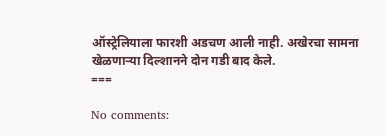ऑस्ट्रेलियाला फारशी अडचण आली नाही. अखेरचा सामना खेळणाऱ्या दिल्शानने दोन गडी बाद केले.
===

No comments: